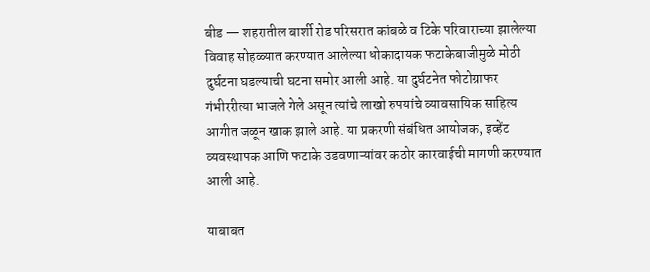बीड — शहरातील बार्शी रोड परिसरात कांबळे व टिके परिवाराच्या झालेल्या विवाह सोहळ्यात करण्यात आलेल्या धोकादायक फटाकेबाजीमुळे मोठी दुर्घटना घडल्याची घटना समोर आली आहे. या दुर्घटनेत फोटोग्राफर गंभीररीत्या भाजले गेले असून त्यांचे लाखो रुपयांचे व्यावसायिक साहित्य आगीत जळून खाक झाले आहे. या प्रकरणी संबंधित आयोजक, इव्हेंट व्यवस्थापक आणि फटाके उडवणाऱ्यांवर कठोर कारवाईची मागणी करण्यात आली आहे.

याबाबत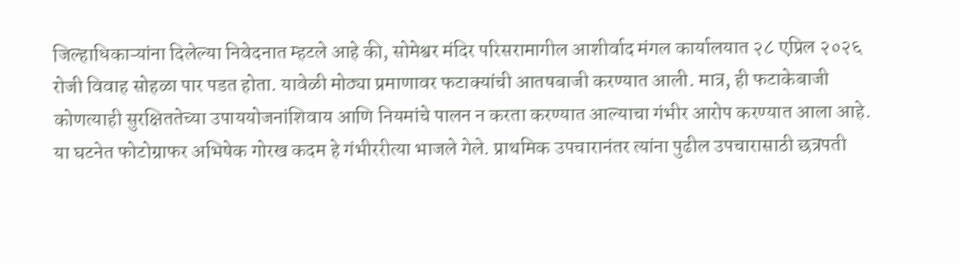जिल्हाधिकाऱ्यांना दिलेल्या निवेदनात म्हटले आहे की, सोमेश्वर मंदिर परिसरामागील आशीर्वाद मंगल कार्यालयात २८ एप्रिल २०२६ रोजी विवाह सोहळा पार पडत होता. यावेळी मोठ्या प्रमाणावर फटाक्यांची आतषबाजी करण्यात आली. मात्र, ही फटाकेबाजी कोणत्याही सुरक्षिततेच्या उपाययोजनांशिवाय आणि नियमांचे पालन न करता करण्यात आल्याचा गंभीर आरोप करण्यात आला आहे.
या घटनेत फोटोग्राफर अभिषेक गोरख कदम हे गंभीररीत्या भाजले गेले. प्राथमिक उपचारानंतर त्यांना पुढील उपचारासाठी छत्रपती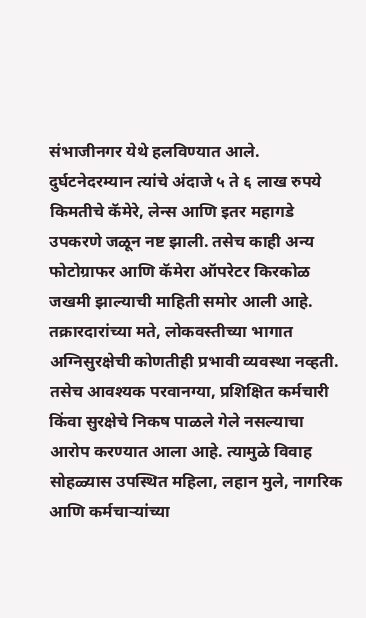संभाजीनगर येथे हलविण्यात आले. दुर्घटनेदरम्यान त्यांचे अंदाजे ५ ते ६ लाख रुपये किमतीचे कॅमेरे, लेन्स आणि इतर महागडे उपकरणे जळून नष्ट झाली. तसेच काही अन्य फोटोग्राफर आणि कॅमेरा ऑपरेटर किरकोळ जखमी झाल्याची माहिती समोर आली आहे.
तक्रारदारांच्या मते, लोकवस्तीच्या भागात अग्निसुरक्षेची कोणतीही प्रभावी व्यवस्था नव्हती. तसेच आवश्यक परवानग्या, प्रशिक्षित कर्मचारी किंवा सुरक्षेचे निकष पाळले गेले नसल्याचा आरोप करण्यात आला आहे. त्यामुळे विवाह सोहळ्यास उपस्थित महिला, लहान मुले, नागरिक आणि कर्मचाऱ्यांच्या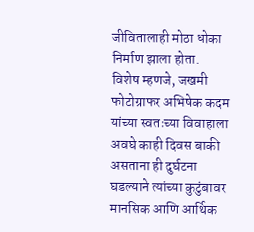जीवितालाही मोठा धोका निर्माण झाला होता.
विशेष म्हणजे, जखमी फोटोग्राफर अभिषेक कदम यांच्या स्वतःच्या विवाहाला अवघे काही दिवस बाकी असताना ही दुर्घटना घडल्याने त्यांच्या कुटुंबावर मानसिक आणि आर्थिक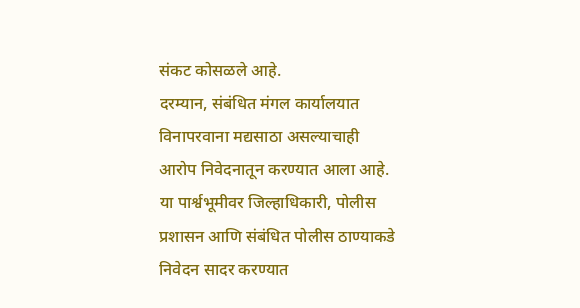संकट कोसळले आहे.
दरम्यान, संबंधित मंगल कार्यालयात विनापरवाना मद्यसाठा असल्याचाही आरोप निवेदनातून करण्यात आला आहे. या पार्श्वभूमीवर जिल्हाधिकारी, पोलीस प्रशासन आणि संबंधित पोलीस ठाण्याकडे निवेदन सादर करण्यात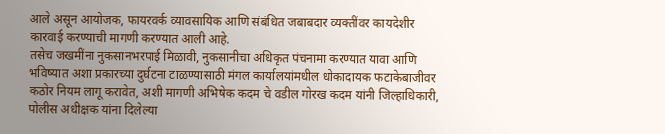आले असून आयोजक, फायरवर्क व्यावसायिक आणि संबंधित जबाबदार व्यक्तींवर कायदेशीर कारवाई करण्याची मागणी करण्यात आली आहे.
तसेच जखमींना नुकसानभरपाई मिळावी, नुकसानीचा अधिकृत पंचनामा करण्यात यावा आणि भविष्यात अशा प्रकारच्या दुर्घटना टाळण्यासाठी मंगल कार्यालयांमधील धोकादायक फटाकेबाजीवर कठोर नियम लागू करावेत, अशी मागणी अभिषेक कदम चे वडील गोरख कदम यांनी जिल्हाधिकारी, पोलीस अधीक्षक यांना दिलेल्या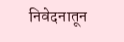निवेदनातून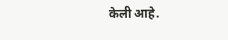केली आहे.